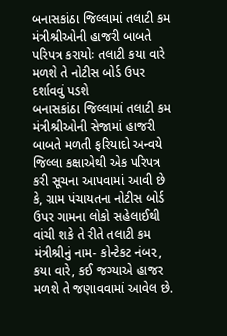બનાસકાંઠા જિલ્લામાં તલાટી કમ મંત્રીશ્રીઓની હાજરી બાબતે પરિપત્ર કરાયોઃ તલાટી કયા વારે મળશે તે નોટીસ બોર્ડ ઉપર દર્શાવવું પડશે
બનાસકાંઠા જિલ્લામાં તલાટી કમ મંત્રીશ્રીઓની સેજામાં હાજરી બાબતે મળતી ફરિયાદો અન્વયે જિલ્લા કક્ષાએથી એક પરિપત્ર કરી સૂચના આપવામાં આવી છે કે, ગ્રામ પંચાયતના નોટીસ બોર્ડ ઉપર ગામના લોકો સહેલાઈથી વાંચી શકે તે રીતે તલાટી કમ મંત્રીશ્રીનું નામ- કોન્ટેકટ નંબ૨, કયા વારે, કઈ જગ્યાએ હાજર મળશે તે જણાવવામાં આવેલ છે.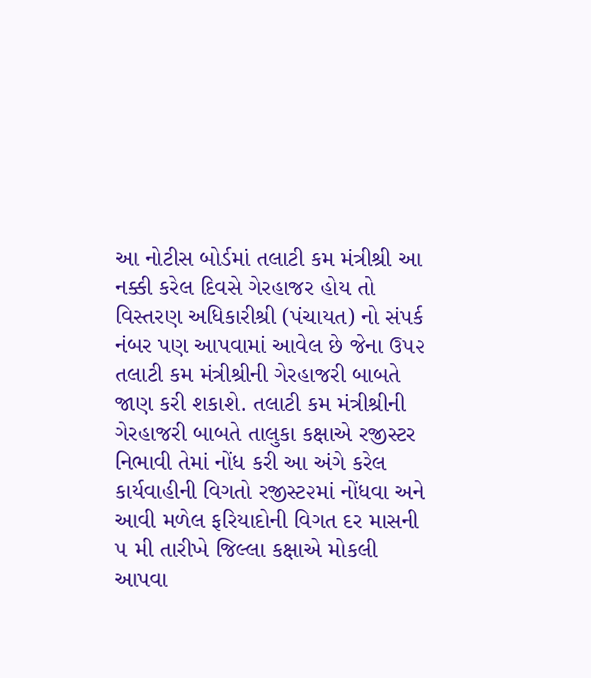આ નોટીસ બોર્ડમાં તલાટી કમ મંત્રીશ્રી આ નક્કી કરેલ દિવસે ગેરહાજર હોય તો વિસ્તરણ અધિકારીશ્રી (પંચાયત) નો સંપર્ક નંબર પણ આપવામાં આવેલ છે જેના ઉ૫૨ તલાટી કમ મંત્રીશ્રીની ગેરહાજરી બાબતે જાણ કરી શકાશે. તલાટી કમ મંત્રીશ્રીની ગેરહાજરી બાબતે તાલુકા કક્ષાએ રજીસ્ટર નિભાવી તેમાં નોંધ કરી આ અંગે કરેલ કાર્યવાહીની વિગતો રજીસ્ટ૨માં નોંધવા અને આવી મળેલ ફરિયાદોની વિગત દર માસની ૫ મી તારીખે જિલ્લા કક્ષાએ મોકલી આપવા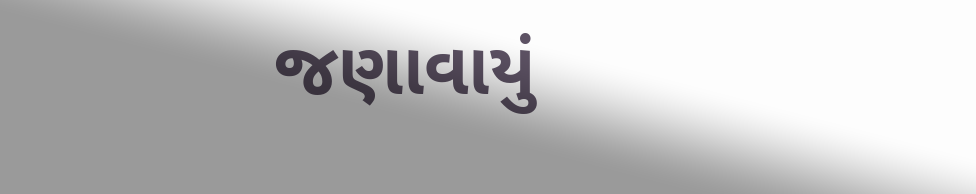જણાવાયું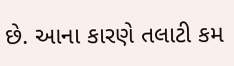છે. આના કારણે તલાટી કમ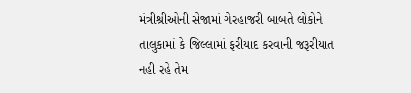મંત્રીશ્રીઓની સેજામાં ગેરહાજરી બાબતે લોકોને તાલુકામાં કે જિલ્લામાં ફરીયાદ કરવાની જરૂરીયાત નહી રહે તેમ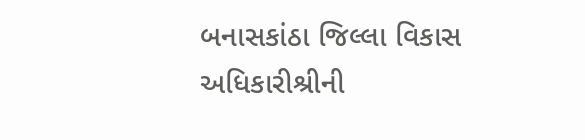બનાસકાંઠા જિલ્લા વિકાસ અધિકારીશ્રીની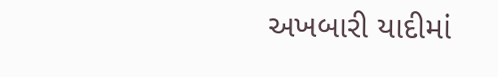અખબારી યાદીમાં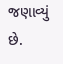જણાવ્યું છે.